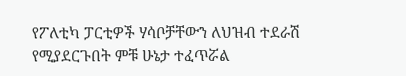የፖለቲካ ፓርቲዎች ሃሳቦቻቸውን ለህዝብ ተደራሽ የሚያደርጉበት ምቹ ሁኔታ ተፈጥሯል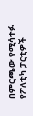በምርጫው የሚሳተፉ የፖለቲካ ፓርቲዎች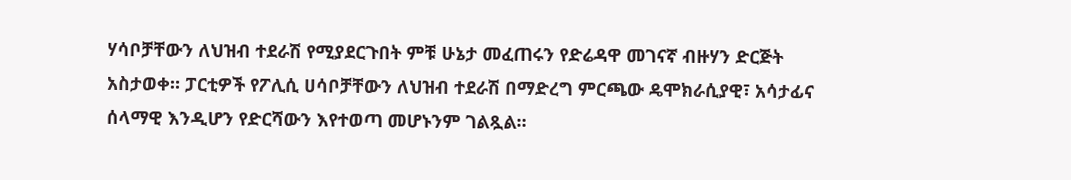ሃሳቦቻቸውን ለህዝብ ተደራሽ የሚያደርጉበት ምቹ ሁኔታ መፈጠሩን የድሬዳዋ መገናኛ ብዙሃን ድርጅት አስታወቀ። ፓርቲዎች የፖሊሲ ሀሳቦቻቸውን ለህዝብ ተደራሽ በማድረግ ምርጫው ዴሞክራሲያዊ፣ አሳታፊና ሰላማዊ እንዲሆን የድርሻውን እየተወጣ መሆኑንም ገልጿል።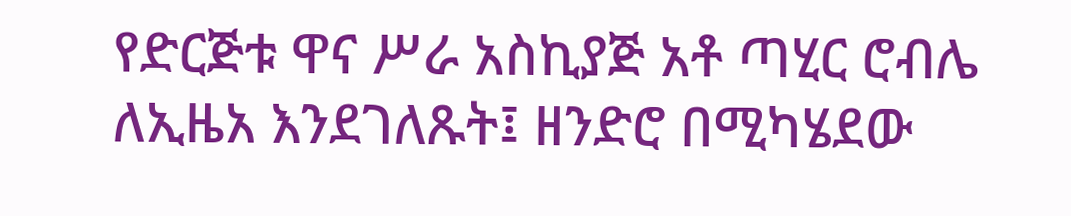የድርጅቱ ዋና ሥራ አስኪያጅ አቶ ጣሂር ሮብሌ ለኢዜአ እንደገለጹት፤ ዘንድሮ በሚካሄደው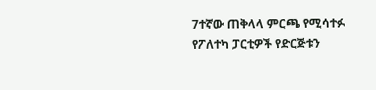7ተኛው ጠቅላላ ምርጫ የሚሳተፉ የፖለተካ ፓርቲዎች የድርጅቱን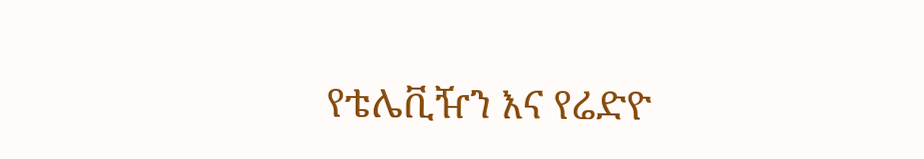የቴሌቪዥን እና የሬድዮ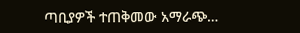ጣቢያዎች ተጠቅመው አማራጭ…